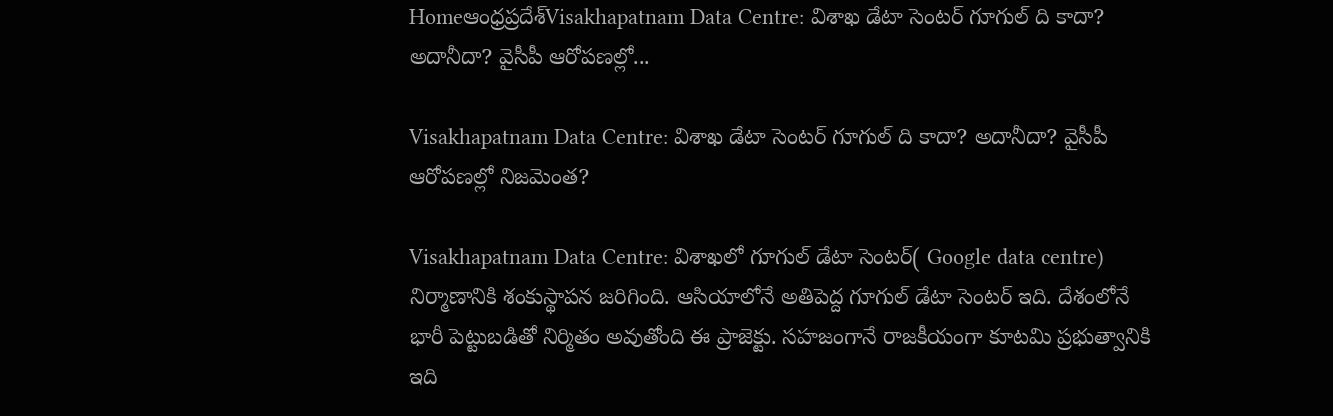Homeఆంధ్రప్రదేశ్‌Visakhapatnam Data Centre: విశాఖ డేటా సెంటర్ గూగుల్ ది కాదా? అదానీదా? వైసీపీ ఆరోపణల్లో...

Visakhapatnam Data Centre: విశాఖ డేటా సెంటర్ గూగుల్ ది కాదా? అదానీదా? వైసీపీ ఆరోపణల్లో నిజమెంత?

Visakhapatnam Data Centre: విశాఖలో గూగుల్ డేటా సెంటర్( Google data centre) నిర్మాణానికి శంకుస్థాపన జరిగింది. ఆసియాలోనే అతిపెద్ద గూగుల్ డేటా సెంటర్ ఇది. దేశంలోనే భారీ పెట్టుబడితో నిర్మితం అవుతోంది ఈ ప్రాజెక్టు. సహజంగానే రాజకీయంగా కూటమి ప్రభుత్వానికి ఇది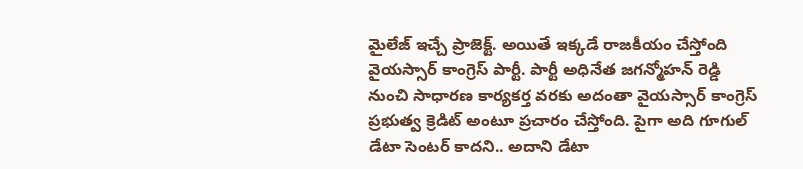మైలేజ్ ఇచ్చే ప్రాజెక్ట్. అయితే ఇక్కడే రాజకీయం చేస్తోంది వైయస్సార్ కాంగ్రెస్ పార్టీ. పార్టీ అధినేత జగన్మోహన్ రెడ్డి నుంచి సాధారణ కార్యకర్త వరకు అదంతా వైయస్సార్ కాంగ్రెస్ ప్రభుత్వ క్రెడిట్ అంటూ ప్రచారం చేస్తోంది. పైగా అది గూగుల్ డేటా సెంటర్ కాదని.. అదాని డేటా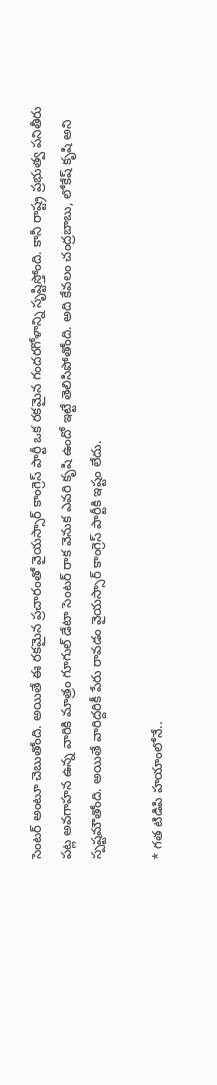సెంటర్ అంటూ చెబుతోంది. అయితే ఈ రకమైన ప్రచారంతో వైయస్సార్ కాంగ్రెస్ పార్టీ ఒక రకమైన గందరగోళాన్ని సృష్టిస్తోంది. కానీ రాష్ట్ర ప్రభుత్వ పనితీరు పట్ల అవగాహన ఉన్న వారికి మాత్రం గూగుల్ డేటా సెంటర్ రాక వెనుక ఎవరి కృషి ఉందో ఇట్టే తెలిసిపోతోంది. అది కేవలం చంద్రబాబు, లోకేష్ కృషి అని స్పష్టమౌతోంది. అయితే వారిద్దరికీ పేరు రావడం వైయస్సార్ కాంగ్రెస్ పార్టీకి ఇష్టం లేదు.

* గత టిడిపి హయాంలోనే..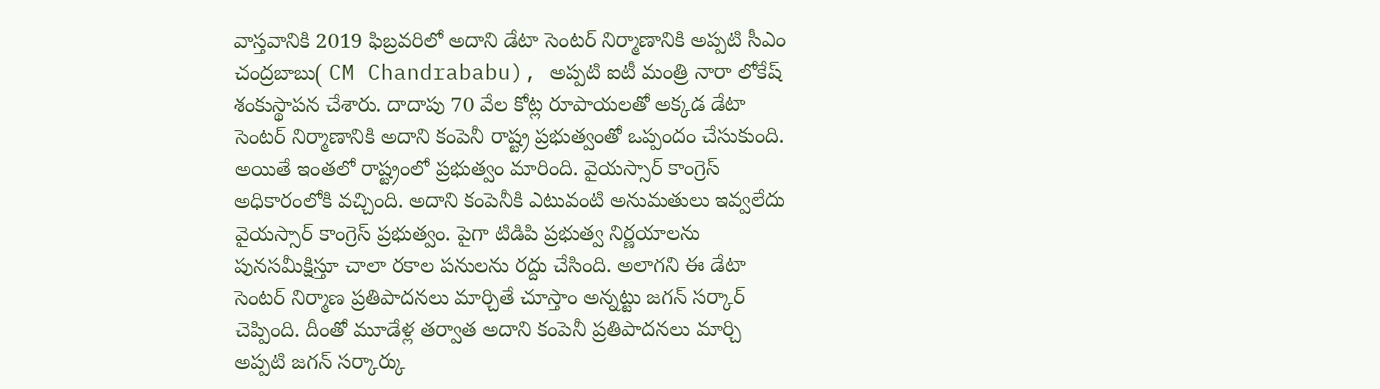వాస్తవానికి 2019 ఫిబ్రవరిలో అదాని డేటా సెంటర్ నిర్మాణానికి అప్పటి సీఎం చంద్రబాబు( CM Chandrababu), అప్పటి ఐటీ మంత్రి నారా లోకేష్ శంకుస్థాపన చేశారు. దాదాపు 70 వేల కోట్ల రూపాయలతో అక్కడ డేటా సెంటర్ నిర్మాణానికి అదాని కంపెనీ రాష్ట్ర ప్రభుత్వంతో ఒప్పందం చేసుకుంది. అయితే ఇంతలో రాష్ట్రంలో ప్రభుత్వం మారింది. వైయస్సార్ కాంగ్రెస్ అధికారంలోకి వచ్చింది. అదాని కంపెనీకి ఎటువంటి అనుమతులు ఇవ్వలేదు వైయస్సార్ కాంగ్రెస్ ప్రభుత్వం. పైగా టిడిపి ప్రభుత్వ నిర్ణయాలను పునసమీక్షిస్తూ చాలా రకాల పనులను రద్దు చేసింది. అలాగని ఈ డేటా సెంటర్ నిర్మాణ ప్రతిపాదనలు మార్చితే చూస్తాం అన్నట్టు జగన్ సర్కార్ చెప్పింది. దీంతో మూడేళ్ల తర్వాత అదాని కంపెనీ ప్రతిపాదనలు మార్చి అప్పటి జగన్ సర్కార్కు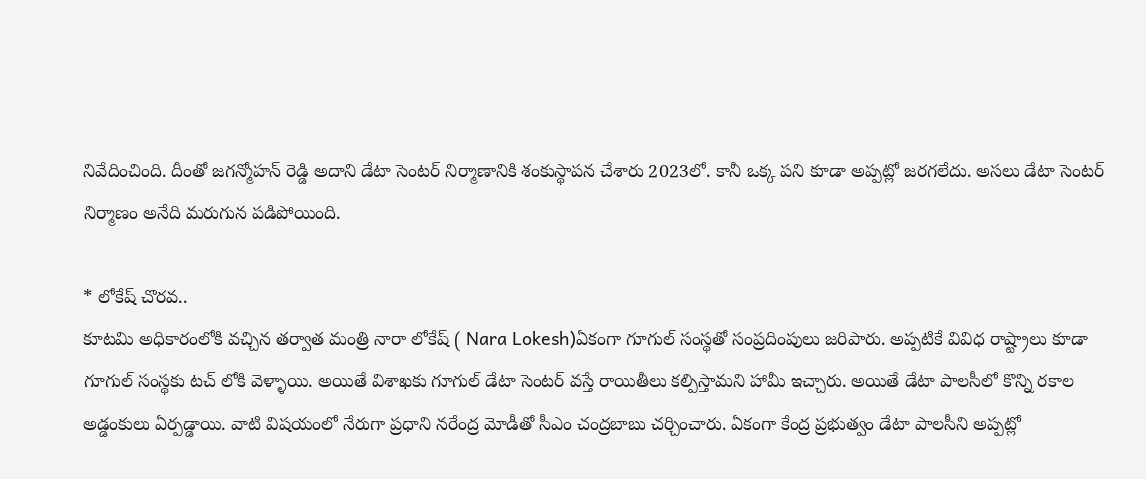నివేదించింది. దీంతో జగన్మోహన్ రెడ్డి అదాని డేటా సెంటర్ నిర్మాణానికి శంకుస్థాపన చేశారు 2023లో. కానీ ఒక్క పని కూడా అప్పట్లో జరగలేదు. అసలు డేటా సెంటర్ నిర్మాణం అనేది మరుగున పడిపోయింది.

* లోకేష్ చొరవ..
కూటమి అధికారంలోకి వచ్చిన తర్వాత మంత్రి నారా లోకేష్ ( Nara Lokesh)ఏకంగా గూగుల్ సంస్థతో సంప్రదింపులు జరిపారు. అప్పటికే వివిధ రాష్ట్రాలు కూడా గూగుల్ సంస్థకు టచ్ లోకి వెళ్ళాయి. అయితే విశాఖకు గూగుల్ డేటా సెంటర్ వస్తే రాయితీలు కల్పిస్తామని హామీ ఇచ్చారు. అయితే డేటా పాలసీలో కొన్ని రకాల అడ్డంకులు ఏర్పడ్డాయి. వాటి విషయంలో నేరుగా ప్రధాని నరేంద్ర మోడీతో సీఎం చంద్రబాబు చర్చించారు. ఏకంగా కేంద్ర ప్రభుత్వం డేటా పాలసీని అప్పట్లో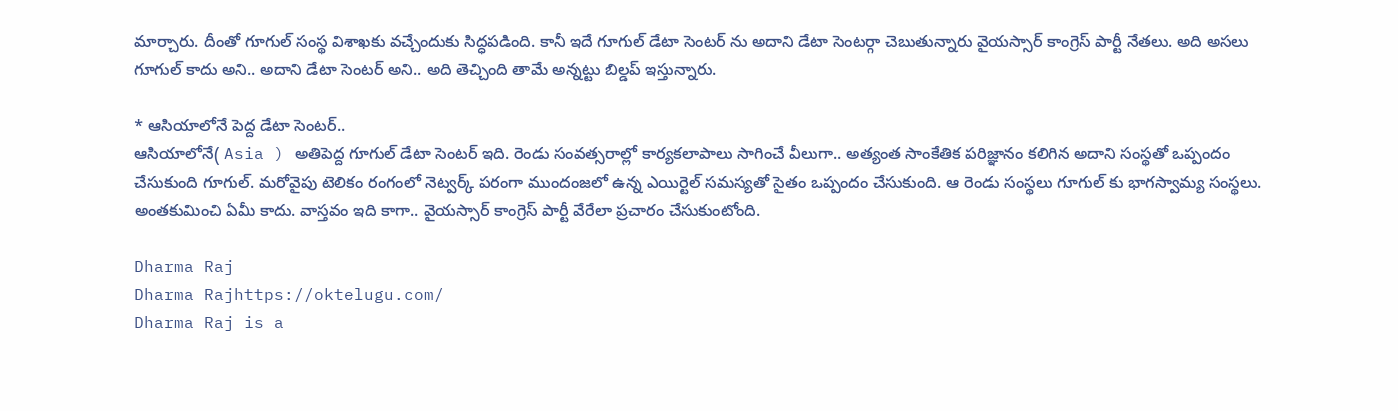మార్చారు. దీంతో గూగుల్ సంస్థ విశాఖకు వచ్చేందుకు సిద్ధపడింది. కానీ ఇదే గూగుల్ డేటా సెంటర్ ను అదాని డేటా సెంటర్గా చెబుతున్నారు వైయస్సార్ కాంగ్రెస్ పార్టీ నేతలు. అది అసలు గూగుల్ కాదు అని.. అదాని డేటా సెంటర్ అని.. అది తెచ్చింది తామే అన్నట్టు బిల్డప్ ఇస్తున్నారు.

* ఆసియాలోనే పెద్ద డేటా సెంటర్..
ఆసియాలోనే( Asia ) అతిపెద్ద గూగుల్ డేటా సెంటర్ ఇది. రెండు సంవత్సరాల్లో కార్యకలాపాలు సాగించే వీలుగా.. అత్యంత సాంకేతిక పరిజ్ఞానం కలిగిన అదాని సంస్థతో ఒప్పందం చేసుకుంది గూగుల్. మరోవైపు టెలికం రంగంలో నెట్వర్క్ పరంగా ముందంజలో ఉన్న ఎయిర్టెల్ సమస్యతో సైతం ఒప్పందం చేసుకుంది. ఆ రెండు సంస్థలు గూగుల్ కు భాగస్వామ్య సంస్థలు. అంతకుమించి ఏమీ కాదు. వాస్తవం ఇది కాగా.. వైయస్సార్ కాంగ్రెస్ పార్టీ వేరేలా ప్రచారం చేసుకుంటోంది.

Dharma Raj
Dharma Rajhttps://oktelugu.com/
Dharma Raj is a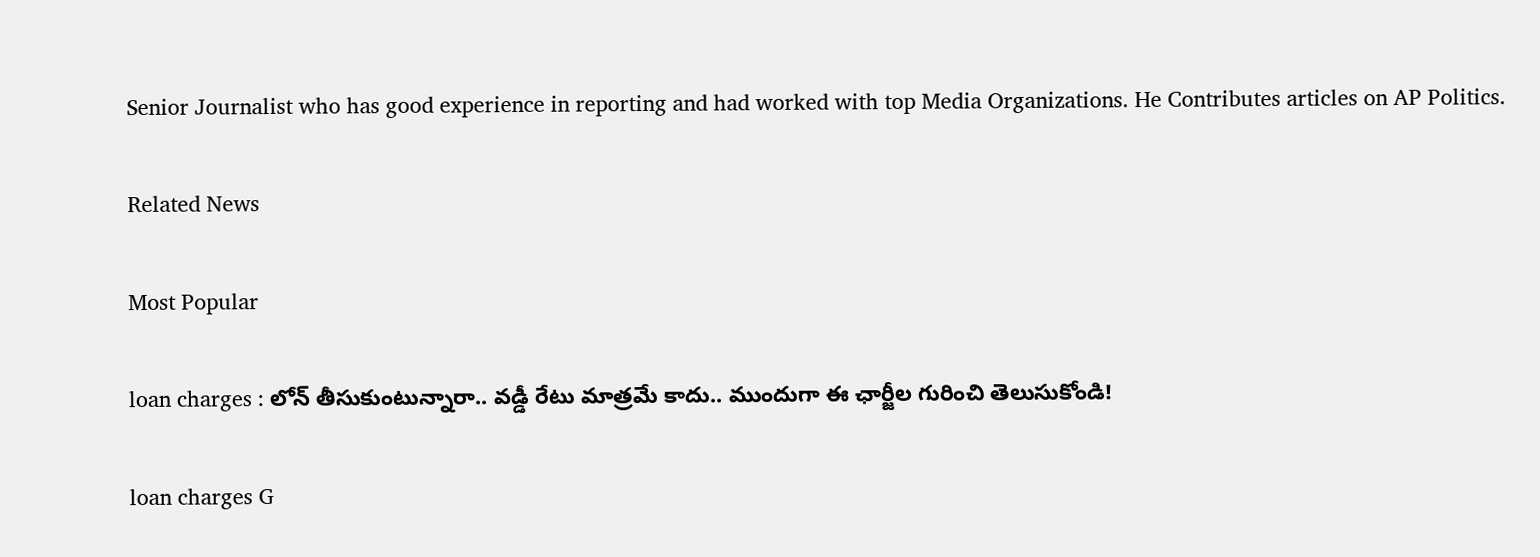Senior Journalist who has good experience in reporting and had worked with top Media Organizations. He Contributes articles on AP Politics.

Related News

Most Popular

loan charges : లోన్ తీసుకుంటున్నారా.. వడ్డీ రేటు మాత్రమే కాదు.. ముందుగా ఈ ఛార్జీల గురించి తెలుసుకోండి!

loan charges G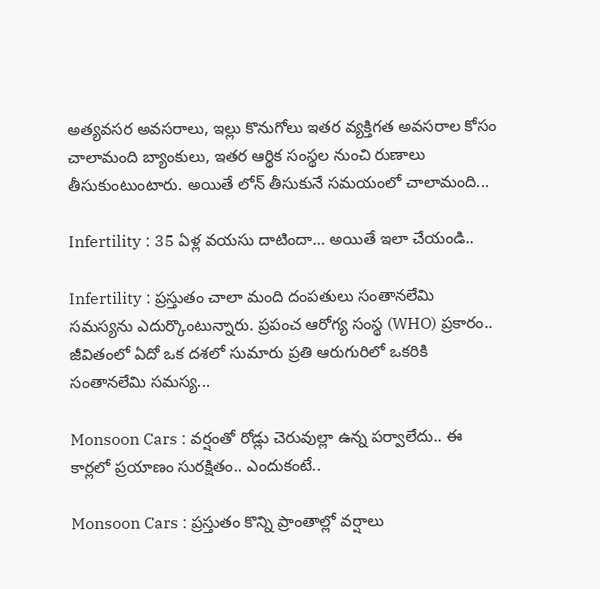అత్యవసర అవసరాలు, ఇల్లు కొనుగోలు ఇతర వ్యక్తిగత అవసరాల కోసం చాలామంది బ్యాంకులు, ఇతర ఆర్థిక సంస్థల నుంచి రుణాలు తీసుకుంటుంటారు. అయితే లోన్ తీసుకునే సమయంలో చాలామంది...

Infertility : 35 ఏళ్ల వయసు దాటిందా… అయితే ఇలా చేయండి..

Infertility : ప్రస్తుతం చాలా మంది దంపతులు సంతానలేమి సమస్యను ఎదుర్కొంటున్నారు. ప్రపంచ ఆరోగ్య సంస్థ (WHO) ప్రకారం.. జీవితంలో ఏదో ఒక దశలో సుమారు ప్రతి ఆరుగురిలో ఒకరికి సంతానలేమి సమస్య...

Monsoon Cars : వర్షంతో రోడ్లు చెరువుల్లా ఉన్న పర్వాలేదు.. ఈ కార్లలో ప్రయాణం సురక్షితం.. ఎందుకంటే..

Monsoon Cars : ప్రస్తుతం కొన్ని ప్రాంతాల్లో వర్షాలు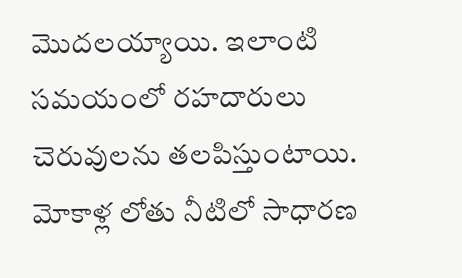మొదలయ్యాయి. ఇలాంటి సమయంలో రహదారులు చెరువులను తలపిస్తుంటాయి. మోకాళ్ల లోతు నీటిలో సాధారణ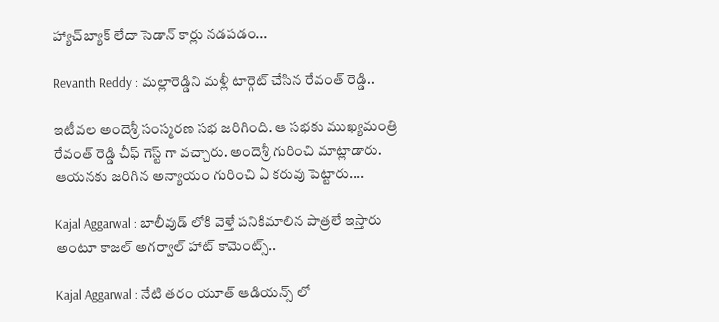హ్యాచ్‌బ్యాక్ లేదా సెడాన్ కార్లు నడపడం...

Revanth Reddy : మల్లారెడ్డిని మళ్లీ టార్గెట్ చేసిన రేవంత్ రెడ్డి..

ఇటీవల అందెశ్రీ సంస్మరణ సభ జరిగింది. ఆ సభకు ముఖ్యమంత్రి రేవంత్ రెడ్డి చీఫ్ గెస్ట్ గా వచ్చారు. అందెశ్రీ గురించి మాట్లాడారు. ఆయనకు జరిగిన అన్యాయం గురించి ఏ కరువు పెట్టారు....

Kajal Aggarwal : బాలీవుడ్ లోకి వెళ్తే పనికిమాలిన పాత్రలే ఇస్తారు అంటూ కాజల్ అగర్వాల్ హాట్ కామెంట్స్..

Kajal Aggarwal : నేటి తరం యూత్ ఆడియన్స్ లో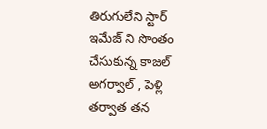తిరుగులేని స్టార్ ఇమేజ్ ని సొంతం చేసుకున్న కాజల్ అగర్వాల్ , పెళ్లి తర్వాత తన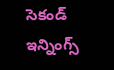సెకండ్ ఇన్నింగ్స్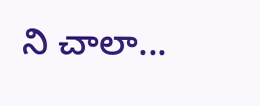ని చాలా...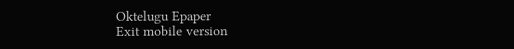Oktelugu Epaper
Exit mobile version